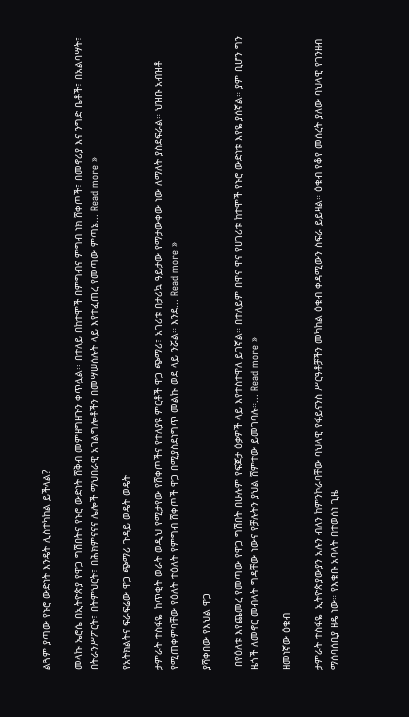ልጓም ያጣው የኑሮ ውድነት እንዴት ሊስተካከል ይችላል?

መላኩ ኤሮሴ በኢትዮጵያ የዋጋ ግሽበትና የኑሮ ውድነት ሸቅብ መምዘግዘጉን ቀጥሏል፡፡ በተለይ በከተሞች በምግብና ምግብ ነክ ሸቀጦች፣ በመኖሪያ እና ንግድ ቤቶች፣ በአልባሣት፣ በትራንሥፖርት፣ በትምህርት፣ በሕክምናናና ሌሎች ማህበራዊ አገልግሎቶችን በመሣሠሰሉት ላይ እየተፈጠረ የመጣው ምጣኔ... Read more »

የአትክልትና ፍራፍሬው ዋጋ ጭማሪ ጉዳይ ወዴት ወዴት

ታምራት ተስፋዬ  ከጥቂት ወራት ወዲህ የሚታየው የሸቀጦችና የተለያዩ ምርቶች ዋጋ ጭማሪ፣ አገሪቱ በታሪኳ ዓይታው የማታውቀው ነው ለማለት ያስደፍራል። ህዝቡ አብዝቶ የሚጠቀምባቸው የዕለት ተዕለት የምግብ ሸቀጦች ዋጋ በሚያስደነግጥ መልኩ ወደ ላይ ንሯል። እንደ... Read more »

ያሻቀበው የእህል ዋጋ

 በየዕለቱ እየጨመረ የመጣው የዋጋ ግሽበት በሁሉም የፍጆታ ዕቃዎች ላይ እየተስተዋለ ይገኛል። በተለይም በዋና ዋና የሀገሪቱ ከተሞች የኑሮ ውድነቱ እየዬ ያሰኛል። ያም ቢሆን ግን ዜጎች ለመኖር መብላት ግዳቸው ነውና የቻሉትን ያህል ሸምተው ይመገባሉ።... Read more »

ዘመነኛው ዕቁብ

ታምራት ተስፋዬ  ኢትዮጵያውያን አሉን ብለን ከምንኮራባቸው ባህላዊ የፋይናንስ ሥርዓቶቻችን መካከል ዕቁብ ቀዳሚውን ስፍራ ይይዛል። ዕቁብ የቆየ መሰረት ያለው ባህላዊ የገንዘብ ማሰባሰቢያ ዘዴ ነው። የእቁቡ አባላት በተወሰነ ጊዜ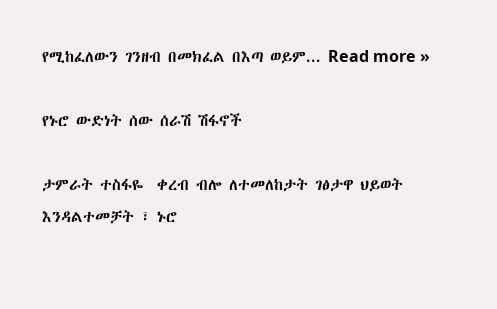የሚከፈለውን ገንዘብ በመክፈል በእጣ ወይም... Read more »

የኑሮ ውድነት ሰው ሰራሽ ሽፋኖች

ታምራት ተስፋዬ  ቀረብ ብሎ ለተመለከታት ገፅታዋ ህይወት እንዳልተመቻት ፣ ኑሮ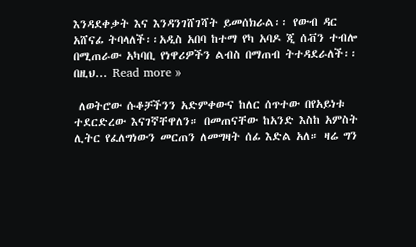እንዳደቀቃት እና እንዳንገሸገሻት ይመሰክራል፡፡ የውብ ዳር አሸናፊ ትባላለች፡፡አዲስ አበባ ከተማ የካ አባዶ ጂ ሰቭን ተብሎ በሚጠራው አካባቢ የነዋሪዎችን ልብስ በማጠብ ትተዳደራለች፡፡ በዚህ... Read more »

 ለወትሮው ሱቆቻችንን አድምቀውና ከለር ሰጥተው በየአይነቱ ተደርድረው እናገኛቸዋለን። በመጠናቸው ከአንድ እስከ አምስት ሊትር የፈለግነውን መርጠን ለመግዛት ሰፊ እድል አለ። ዛሬ ግን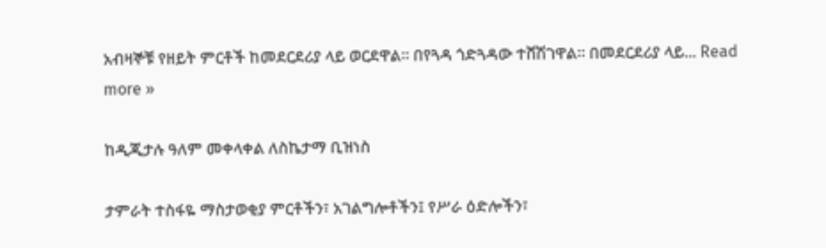አብዛኞቹ የዘይት ምርቶች ከመደርደሪያ ላይ ወርደዋል። በየጓዳ ጎድጓዳው ተሸሽገዋል። በመደርደሪያ ላይ... Read more »

ከዲጂታሉ ዓለም መቀላቀል ለስኬታማ ቢዝነስ

ታምራት ተስፋዬ ማስታወቂያ ምርቶችን፣ አገልግሎቶችን፤ የሥራ ዕድሎችን፣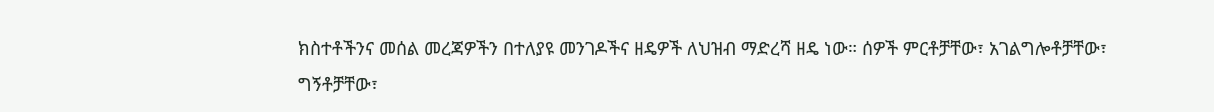ክስተቶችንና መሰል መረጃዎችን በተለያዩ መንገዶችና ዘዴዎች ለህዝብ ማድረሻ ዘዴ ነው። ሰዎች ምርቶቻቸው፣ አገልግሎቶቻቸው፣ ግኝቶቻቸው፣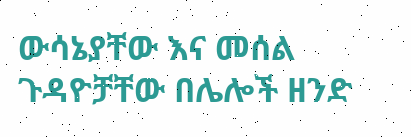ውሳኔያቸው እና መሰል ጉዳዮቻቸው በሌሎች ዘንድ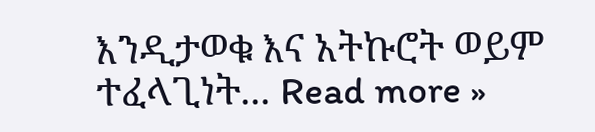እንዲታወቁ እና አትኩሮት ወይም ተፈላጊነት... Read more »